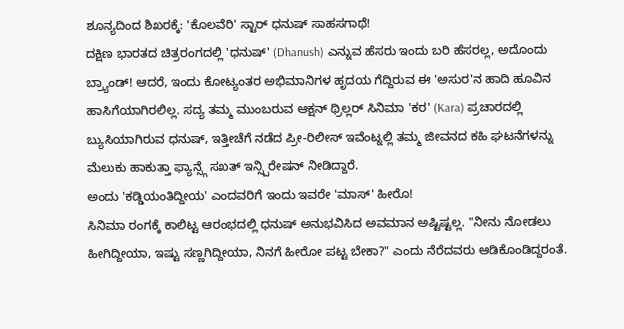ಶೂನ್ಯದಿಂದ ಶಿಖರಕ್ಕೆ: 'ಕೊಲವೆರಿ' ಸ್ಟಾರ್ ಧನುಷ್ ಸಾಹಸಗಾಥೆ!
ದಕ್ಷಿಣ ಭಾರತದ ಚಿತ್ರರಂಗದಲ್ಲಿ 'ಧನುಷ್' (Dhanush) ಎನ್ನುವ ಹೆಸರು ಇಂದು ಬರಿ ಹೆಸರಲ್ಲ, ಅದೊಂದು ಬ್ರ್ಯಾಂಡ್! ಆದರೆ, ಇಂದು ಕೋಟ್ಯಂತರ ಅಭಿಮಾನಿಗಳ ಹೃದಯ ಗೆದ್ದಿರುವ ಈ 'ಅಸುರ'ನ ಹಾದಿ ಹೂವಿನ ಹಾಸಿಗೆಯಾಗಿರಲಿಲ್ಲ. ಸದ್ಯ ತಮ್ಮ ಮುಂಬರುವ ಆಕ್ಷನ್ ಥ್ರಿಲ್ಲರ್ ಸಿನಿಮಾ 'ಕರ' (Kara) ಪ್ರಚಾರದಲ್ಲಿ ಬ್ಯುಸಿಯಾಗಿರುವ ಧನುಷ್, ಇತ್ತೀಚೆಗೆ ನಡೆದ ಪ್ರೀ-ರಿಲೀಸ್ ಇವೆಂಟ್ನಲ್ಲಿ ತಮ್ಮ ಜೀವನದ ಕಹಿ ಘಟನೆಗಳನ್ನು ಮೆಲುಕು ಹಾಕುತ್ತಾ ಫ್ಯಾನ್ಸ್ಗೆ ಸಖತ್ ಇನ್ಸ್ಪಿರೇಷನ್ ನೀಡಿದ್ದಾರೆ.
ಅಂದು 'ಕಡ್ಡಿಯಂತಿದ್ದೀಯ' ಎಂದವರಿಗೆ ಇಂದು ಇವರೇ 'ಮಾಸ್' ಹೀರೊ!
ಸಿನಿಮಾ ರಂಗಕ್ಕೆ ಕಾಲಿಟ್ಟ ಆರಂಭದಲ್ಲಿ ಧನುಷ್ ಅನುಭವಿಸಿದ ಅವಮಾನ ಅಷ್ಟಿಷ್ಟಲ್ಲ. "ನೀನು ನೋಡಲು ಹೀಗಿದ್ದೀಯಾ, ಇಷ್ಟು ಸಣ್ಣಗಿದ್ದೀಯಾ, ನಿನಗೆ ಹೀರೋ ಪಟ್ಟ ಬೇಕಾ?" ಎಂದು ನೆರೆದವರು ಆಡಿಕೊಂಡಿದ್ದರಂತೆ.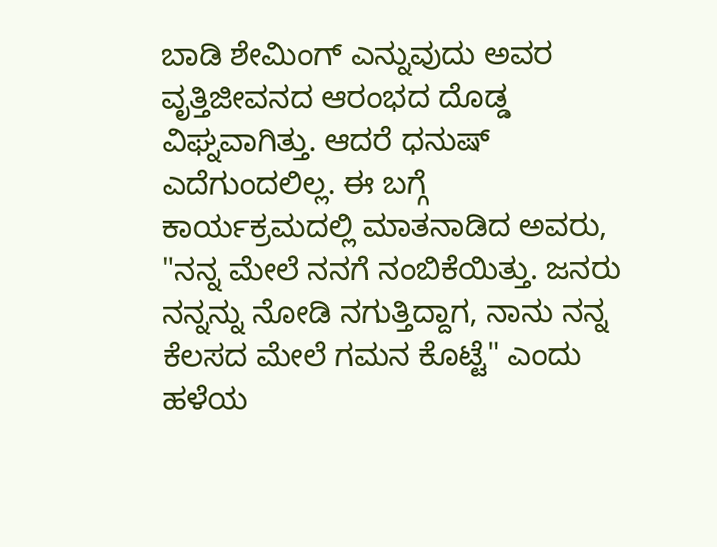ಬಾಡಿ ಶೇಮಿಂಗ್ ಎನ್ನುವುದು ಅವರ ವೃತ್ತಿಜೀವನದ ಆರಂಭದ ದೊಡ್ಡ ವಿಘ್ನವಾಗಿತ್ತು. ಆದರೆ ಧನುಷ್ ಎದೆಗುಂದಲಿಲ್ಲ. ಈ ಬಗ್ಗೆ ಕಾರ್ಯಕ್ರಮದಲ್ಲಿ ಮಾತನಾಡಿದ ಅವರು, "ನನ್ನ ಮೇಲೆ ನನಗೆ ನಂಬಿಕೆಯಿತ್ತು. ಜನರು ನನ್ನನ್ನು ನೋಡಿ ನಗುತ್ತಿದ್ದಾಗ, ನಾನು ನನ್ನ ಕೆಲಸದ ಮೇಲೆ ಗಮನ ಕೊಟ್ಟೆ" ಎಂದು ಹಳೆಯ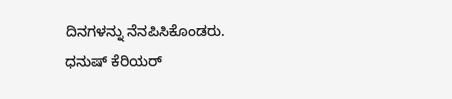ದಿನಗಳನ್ನು ನೆನಪಿಸಿಕೊಂಡರು.
ಧನುಷ್ ಕೆರಿಯರ್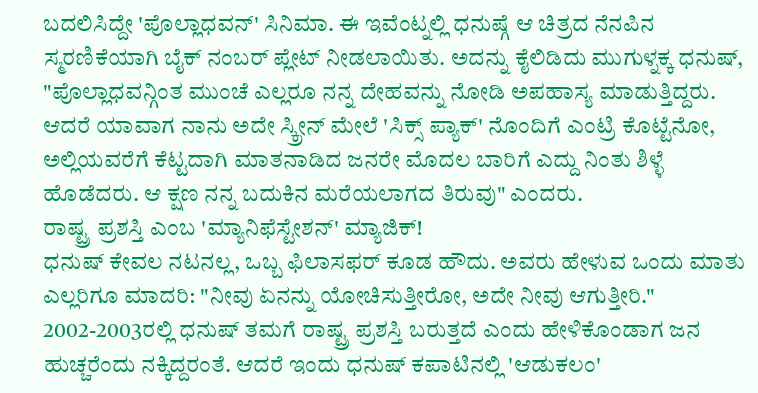ಬದಲಿಸಿದ್ದೇ 'ಪೊಲ್ಲಾಧವನ್' ಸಿನಿಮಾ. ಈ ಇವೆಂಟ್ನಲ್ಲಿ ಧನುಷ್ಗೆ ಆ ಚಿತ್ರದ ನೆನಪಿನ ಸ್ಮರಣಿಕೆಯಾಗಿ ಬೈಕ್ ನಂಬರ್ ಪ್ಲೇಟ್ ನೀಡಲಾಯಿತು. ಅದನ್ನು ಕೈಲಿಡಿದು ಮುಗುಳ್ನಕ್ಕ ಧನುಷ್, "ಪೊಲ್ಲಾಧವನ್ಗಿಂತ ಮುಂಚೆ ಎಲ್ಲರೂ ನನ್ನ ದೇಹವನ್ನು ನೋಡಿ ಅಪಹಾಸ್ಯ ಮಾಡುತ್ತಿದ್ದರು. ಆದರೆ ಯಾವಾಗ ನಾನು ಅದೇ ಸ್ಕ್ರೀನ್ ಮೇಲೆ 'ಸಿಕ್ಸ್ ಪ್ಯಾಕ್' ನೊಂದಿಗೆ ಎಂಟ್ರಿ ಕೊಟ್ಟೆನೋ, ಅಲ್ಲಿಯವರೆಗೆ ಕೆಟ್ಟದಾಗಿ ಮಾತನಾಡಿದ ಜನರೇ ಮೊದಲ ಬಾರಿಗೆ ಎದ್ದು ನಿಂತು ಶಿಳ್ಳೆ ಹೊಡೆದರು. ಆ ಕ್ಷಣ ನನ್ನ ಬದುಕಿನ ಮರೆಯಲಾಗದ ತಿರುವು" ಎಂದರು.
ರಾಷ್ಟ್ರ ಪ್ರಶಸ್ತಿ ಎಂಬ 'ಮ್ಯಾನಿಫೆಸ್ಟೇಶನ್' ಮ್ಯಾಜಿಕ್!
ಧನುಷ್ ಕೇವಲ ನಟನಲ್ಲ, ಒಬ್ಬ ಫಿಲಾಸಫರ್ ಕೂಡ ಹೌದು. ಅವರು ಹೇಳುವ ಒಂದು ಮಾತು ಎಲ್ಲರಿಗೂ ಮಾದರಿ: "ನೀವು ಏನನ್ನು ಯೋಚಿಸುತ್ತೀರೋ, ಅದೇ ನೀವು ಆಗುತ್ತೀರಿ." 2002-2003ರಲ್ಲಿ ಧನುಷ್ ತಮಗೆ ರಾಷ್ಟ್ರ ಪ್ರಶಸ್ತಿ ಬರುತ್ತದೆ ಎಂದು ಹೇಳಿಕೊಂಡಾಗ ಜನ ಹುಚ್ಚರೆಂದು ನಕ್ಕಿದ್ದರಂತೆ. ಆದರೆ ಇಂದು ಧನುಷ್ ಕಪಾಟಿನಲ್ಲಿ 'ಆಡುಕಲಂ'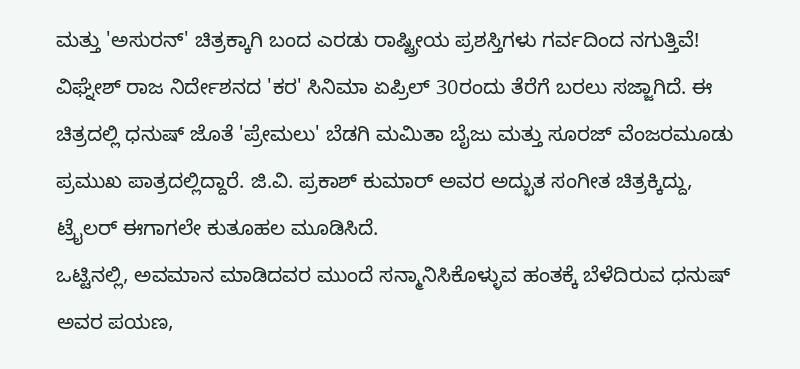ಮತ್ತು 'ಅಸುರನ್' ಚಿತ್ರಕ್ಕಾಗಿ ಬಂದ ಎರಡು ರಾಷ್ಟ್ರೀಯ ಪ್ರಶಸ್ತಿಗಳು ಗರ್ವದಿಂದ ನಗುತ್ತಿವೆ!
ವಿಘ್ನೇಶ್ ರಾಜ ನಿರ್ದೇಶನದ 'ಕರ' ಸಿನಿಮಾ ಏಪ್ರಿಲ್ 30ರಂದು ತೆರೆಗೆ ಬರಲು ಸಜ್ಜಾಗಿದೆ. ಈ ಚಿತ್ರದಲ್ಲಿ ಧನುಷ್ ಜೊತೆ 'ಪ್ರೇಮಲು' ಬೆಡಗಿ ಮಮಿತಾ ಬೈಜು ಮತ್ತು ಸೂರಜ್ ವೆಂಜರಮೂಡು ಪ್ರಮುಖ ಪಾತ್ರದಲ್ಲಿದ್ದಾರೆ. ಜಿ.ವಿ. ಪ್ರಕಾಶ್ ಕುಮಾರ್ ಅವರ ಅದ್ಭುತ ಸಂಗೀತ ಚಿತ್ರಕ್ಕಿದ್ದು, ಟ್ರೈಲರ್ ಈಗಾಗಲೇ ಕುತೂಹಲ ಮೂಡಿಸಿದೆ.
ಒಟ್ಟಿನಲ್ಲಿ, ಅವಮಾನ ಮಾಡಿದವರ ಮುಂದೆ ಸನ್ಮಾನಿಸಿಕೊಳ್ಳುವ ಹಂತಕ್ಕೆ ಬೆಳೆದಿರುವ ಧನುಷ್ ಅವರ ಪಯಣ,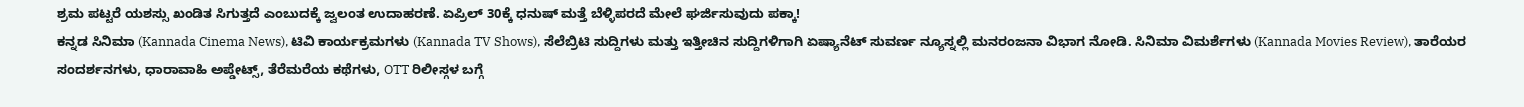ಶ್ರಮ ಪಟ್ಟರೆ ಯಶಸ್ಸು ಖಂಡಿತ ಸಿಗುತ್ತದೆ ಎಂಬುದಕ್ಕೆ ಜ್ವಲಂತ ಉದಾಹರಣೆ. ಏಪ್ರಿಲ್ 30ಕ್ಕೆ ಧನುಷ್ ಮತ್ತೆ ಬೆಳ್ಳಿಪರದೆ ಮೇಲೆ ಘರ್ಜಿಸುವುದು ಪಕ್ಕಾ!
ಕನ್ನಡ ಸಿನಿಮಾ (Kannada Cinema News), ಟಿವಿ ಕಾರ್ಯಕ್ರಮಗಳು (Kannada TV Shows), ಸೆಲೆಬ್ರಿಟಿ ಸುದ್ದಿಗಳು ಮತ್ತು ಇತ್ತೀಚಿನ ಸುದ್ದಿಗಳಿಗಾಗಿ ಏಷ್ಯಾನೆಟ್ ಸುವರ್ಣ ನ್ಯೂಸ್ನಲ್ಲಿ ಮನರಂಜನಾ ವಿಭಾಗ ನೋಡಿ. ಸಿನಿಮಾ ವಿಮರ್ಶೆಗಳು (Kannada Movies Review), ತಾರೆಯರ ಸಂದರ್ಶನಗಳು, ಧಾರಾವಾಹಿ ಅಪ್ಡೇಟ್ಸ್, ತೆರೆಮರೆಯ ಕಥೆಗಳು, OTT ರಿಲೀಸ್ಗಳ ಬಗ್ಗೆ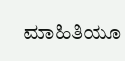ಮಾಹಿತಿಯೂ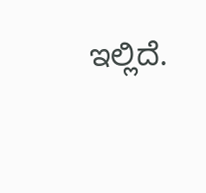ಇಲ್ಲಿದೆ.